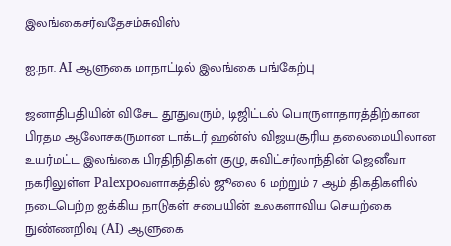இலங்கைசர்வதேசம்சுவிஸ்

ஐ.நா. AI ஆளுகை மாநாட்டில் இலங்கை பங்கேற்பு

ஜனாதிபதியின் விசேட தூதுவரும், டிஜிட்டல் பொருளாதாரத்திற்கான பிரதம ஆலோசகருமான டாக்டர் ஹன்ஸ் விஜயசூரிய தலைமையிலான உயர்மட்ட இலங்கை பிரதிநிதிகள் குழு, சுவிட்சர்லாந்தின் ஜெனீவா நகரிலுள்ள Palexpoவளாகத்தில் ஜூலை 6 மற்றும் 7 ஆம் திகதிகளில் நடைபெற்ற ஐக்கிய நாடுகள் சபையின் உலகளாவிய செயற்கை நுண்ணறிவு (AI) ஆளுகை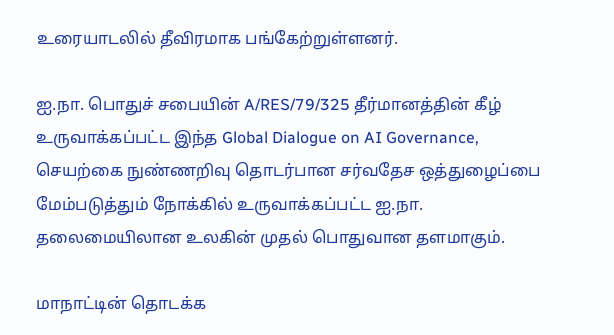உரையாடலில் தீவிரமாக பங்கேற்றுள்ளனர்.

ஐ.நா. பொதுச் சபையின் A/RES/79/325 தீர்மானத்தின் கீழ் உருவாக்கப்பட்ட இந்த Global Dialogue on AI Governance, செயற்கை நுண்ணறிவு தொடர்பான சர்வதேச ஒத்துழைப்பை மேம்படுத்தும் நோக்கில் உருவாக்கப்பட்ட ஐ.நா. தலைமையிலான உலகின் முதல் பொதுவான தளமாகும்.

மாநாட்டின் தொடக்க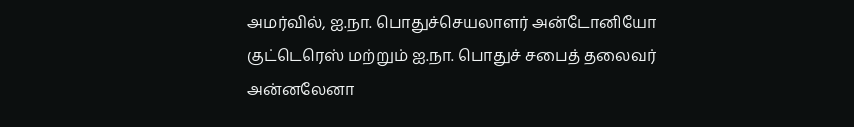அமர்வில், ஐ.நா. பொதுச்செயலாளர் அன்டோனியோ குட்டெரெஸ் மற்றும் ஐ.நா. பொதுச் சபைத் தலைவர் அன்னலேனா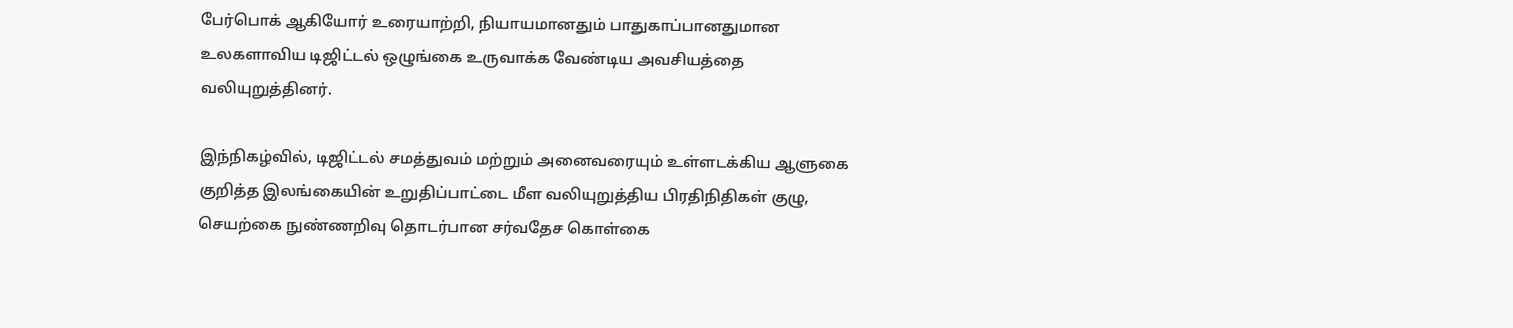பேர்பொக் ஆகியோர் உரையாற்றி, நியாயமானதும் பாதுகாப்பானதுமான உலகளாவிய டிஜிட்டல் ஒழுங்கை உருவாக்க வேண்டிய அவசியத்தை வலியுறுத்தினர்.

இந்நிகழ்வில், டிஜிட்டல் சமத்துவம் மற்றும் அனைவரையும் உள்ளடக்கிய ஆளுகை குறித்த இலங்கையின் உறுதிப்பாட்டை மீள வலியுறுத்திய பிரதிநிதிகள் குழு, செயற்கை நுண்ணறிவு தொடர்பான சர்வதேச கொள்கை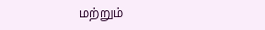மற்றும்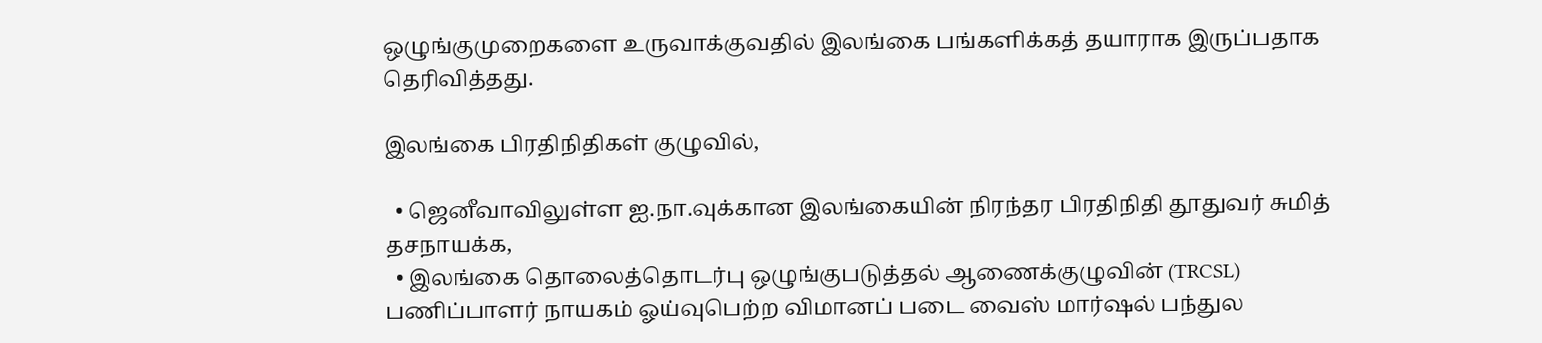ஒழுங்குமுறைகளை உருவாக்குவதில் இலங்கை பங்களிக்கத் தயாராக இருப்பதாக தெரிவித்தது.

இலங்கை பிரதிநிதிகள் குழுவில்,

  • ஜெனீவாவிலுள்ள ஐ.நா.வுக்கான இலங்கையின் நிரந்தர பிரதிநிதி தூதுவர் சுமித் தசநாயக்க,
  • இலங்கை தொலைத்தொடர்பு ஒழுங்குபடுத்தல் ஆணைக்குழுவின் (TRCSL) பணிப்பாளர் நாயகம் ஓய்வுபெற்ற விமானப் படை வைஸ் மார்ஷல் பந்துல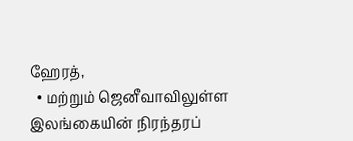ஹேரத்,
  • மற்றும் ஜெனீவாவிலுள்ள இலங்கையின் நிரந்தரப்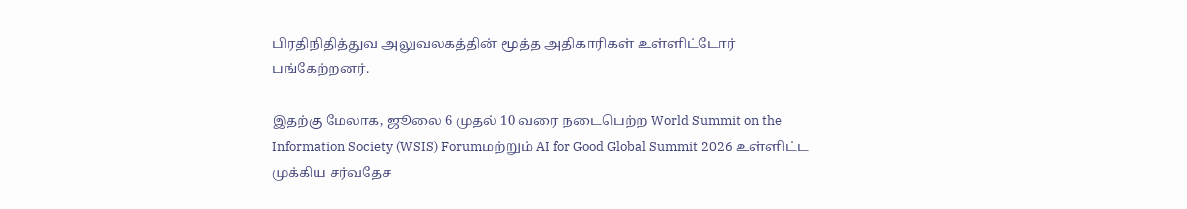பிரதிநிதித்துவ அலுவலகத்தின் மூத்த அதிகாரிகள் உள்ளிட்டோர் பங்கேற்றனர்.

இதற்கு மேலாக, ஜூலை 6 முதல் 10 வரை நடைபெற்ற World Summit on the Information Society (WSIS) Forumமற்றும் AI for Good Global Summit 2026 உள்ளிட்ட முக்கிய சர்வதேச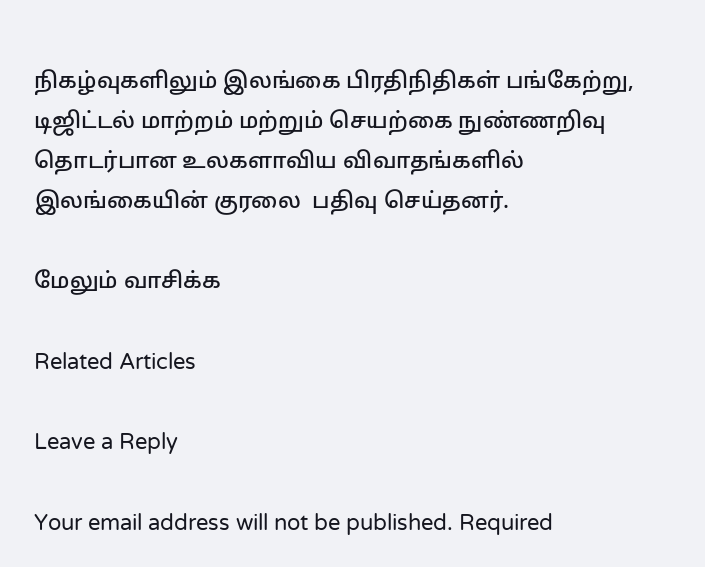நிகழ்வுகளிலும் இலங்கை பிரதிநிதிகள் பங்கேற்று, டிஜிட்டல் மாற்றம் மற்றும் செயற்கை நுண்ணறிவு தொடர்பான உலகளாவிய விவாதங்களில் இலங்கையின் குரலை  பதிவு செய்தனர்.

மேலும் வாசிக்க

Related Articles

Leave a Reply

Your email address will not be published. Required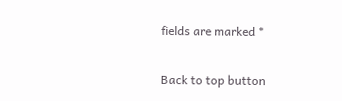fields are marked *

Back to top button